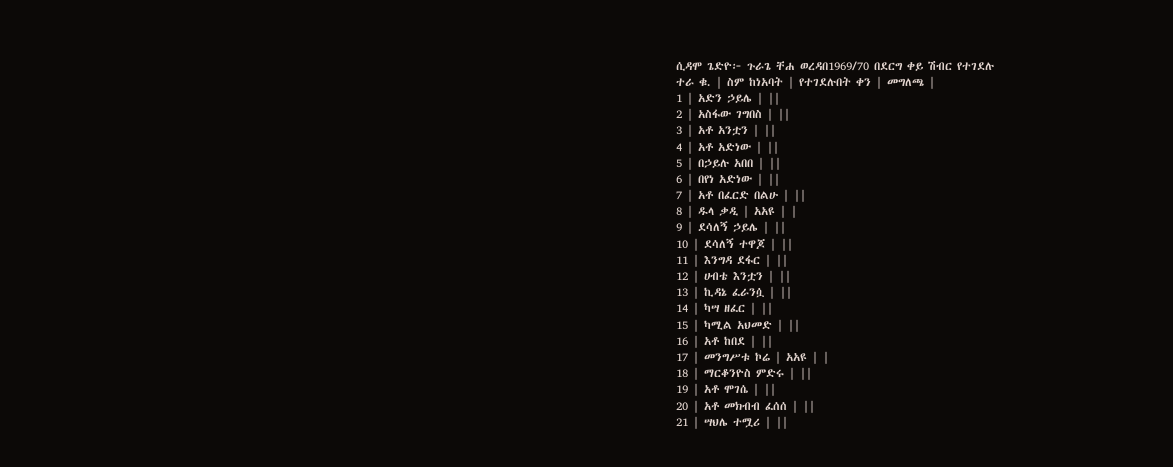ሲዳሞ ጌድዮ፦ ጉራጌ ቸሐ ወረዳበ1969/70 በደርግ ቀይ ሽብር የተገደሉ
ተራ ቁ. | ስም ከነአባት | የተገደሉበት ቀን | መግለጫ |
1 | አድን ኃይሌ | ||
2 | አስፋው ገግበስ | ||
3 | አቶ አንቷን | ||
4 | አቶ አድነው | ||
5 | በኃይሉ አበበ | ||
6 | በየነ አድነው | ||
7 | አቶ በፈርድ በልሁ | ||
8 | ዱላ ቃዲ | አአዩ | |
9 | ደሳለኝ ኃይሌ | ||
10 | ደሳለኝ ተዋጆ | ||
11 | እንግዳ ደፋር | ||
12 | ሀብቴ እንቷን | ||
13 | ኪዳኔ ፈራንሷ | ||
14 | ካሣ ዘፈር | ||
15 | ካሚል አህመድ | ||
16 | አቶ ከበደ | ||
17 | መንግሥቱ ኮሬ | አአዩ | |
18 | ማርቆንዮስ ምድሩ | ||
19 | አቶ ሞገሴ | ||
20 | አቶ መክብብ ፈሰሰ | ||
21 | ሣህሌ ተሟሪ | ||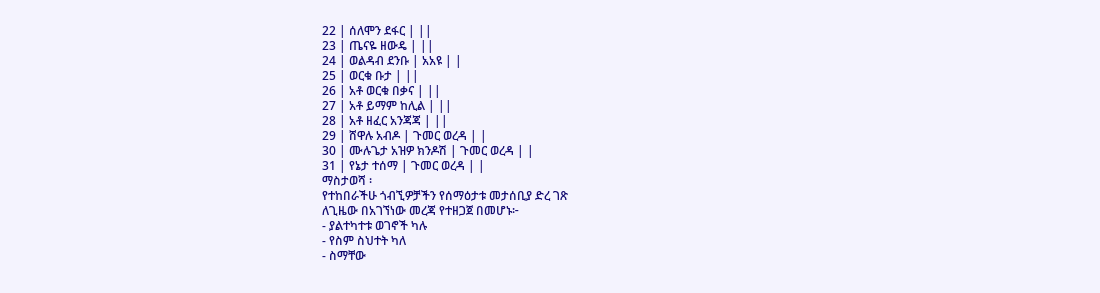22 | ሰለሞን ደፋር | ||
23 | ጤናዬ ዘውዴ | ||
24 | ወልዳብ ደንቡ | አአዩ | |
25 | ወርቁ ቡታ | ||
26 | አቶ ወርቁ በቃና | ||
27 | አቶ ይማም ከሊል | ||
28 | አቶ ዘፈር አንጃጃ | ||
29 | ሸዋሉ አብዶ | ጉመር ወረዳ | |
30 | ሙሉጌታ አዝዎ ክንዶሽ | ጉመር ወረዳ | |
31 | የኔታ ተሰማ | ጉመር ወረዳ | |
ማስታወሻ ፡
የተከበራችሁ ጎብኚዎቻችን የሰማዕታቱ መታሰቢያ ድረ ገጽ
ለጊዜው በአገኘነው መረጃ የተዘጋጀ በመሆኑ፦
- ያልተካተቱ ወገኖች ካሉ
- የስም ስህተት ካለ
- ስማቸው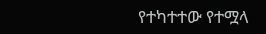የተካተተው የተሟላ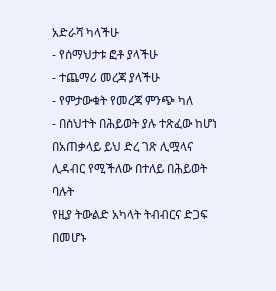አድራሻ ካላችሁ
- የሰማህታቱ ፎቶ ያላችሁ
- ተጨማሪ መረጃ ያላችሁ
- የምታውቁት የመረጃ ምንጭ ካለ
- በስህተት በሕይወት ያሉ ተጽፈው ከሆነ
በአጠቃላይ ይህ ድረ ገጽ ሊሟላና ሊዳብር የሚችለው በተለይ በሕይወት ባሉት
የዚያ ትውልድ አካላት ትብብርና ድጋፍ በመሆኑ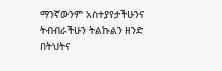ማንኛውንም አስተያየታችሁንና
ትብብራችሁን ትልኩልን ዘንድ በትህትና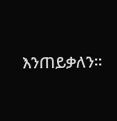እንጠይቃለን።